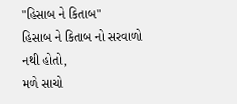"હિસાબ ને કિતાબ"
હિસાબ ને કિતાબ નો સરવાળો નથી હોતો,
મળે સાચો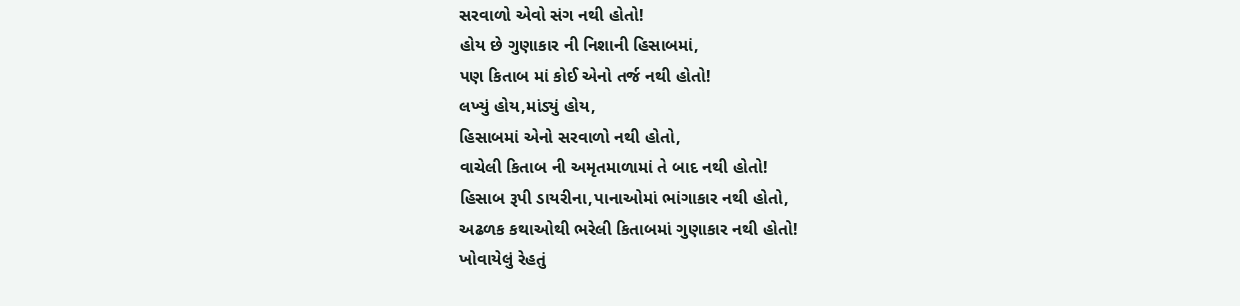સરવાળો એવો સંગ નથી હોતો!
હોય છે ગુણાકાર ની નિશાની હિસાબમાં,
પણ કિતાબ માં કોઈ એનો તર્જ નથી હોતો!
લખ્યું હોય,માંડ્યું હોય,
હિસાબમાં એનો સરવાળો નથી હોતો,
વાચેલી કિતાબ ની અમૃતમાળામાં તે બાદ નથી હોતો!
હિસાબ રૂપી ડાયરીના,પાનાઓમાં ભાંગાકાર નથી હોતો,
અઢળક કથાઓથી ભરેલી કિતાબમાં ગુણાકાર નથી હોતો!
ખોવાયેલું રેહતું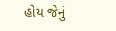હોય જેનું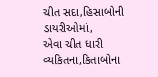ચીત સદા,હિસાબોની ડાયરીઓમાં,
એવા ચીત ધારી વ્યકિતના,કિતાબોના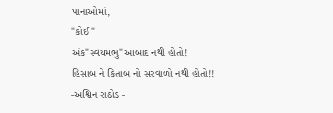પાનાઓમાં,
"કોઈ"
અંક"સ્વયમભુ"આબાદ નથી હોતો!
હિસાબ ને કિતાબ નો સરવાળો નથી હોતો!!
-અશ્વિન રાઠોડ -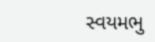સ્વયમભુ